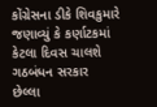કોંગ્રેસના ડીકે શિવકુમારે જણાવ્યું કે કર્ણાટકમાં કેટલા દિવસ ચાલશે ગઠબંધન સરકાર
છેલ્લા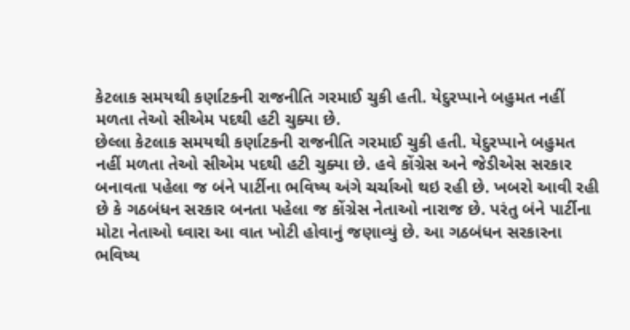કેટલાક સમયથી કર્ણાટકની રાજનીતિ ગરમાઈ ચુકી હતી. યેદુરપ્પાને બહુમત નહીં મળતા તેઓ સીએમ પદથી હટી ચુક્યા છે.
છેલ્લા કેટલાક સમયથી કર્ણાટકની રાજનીતિ ગરમાઈ ચુકી હતી. યેદુરપ્પાને બહુમત નહીં મળતા તેઓ સીએમ પદથી હટી ચુક્યા છે. હવે કોંગ્રેસ અને જેડીએસ સરકાર બનાવતા પહેલા જ બંને પાર્ટીના ભવિષ્ય અંગે ચર્ચાઓ થઇ રહી છે. ખબરો આવી રહી છે કે ગઠબંધન સરકાર બનતા પહેલા જ કોંગ્રેસ નેતાઓ નારાજ છે. પરંતુ બંને પાર્ટીના મોટા નેતાઓ ઘ્વારા આ વાત ખોટી હોવાનું જણાવ્યું છે. આ ગઠબંધન સરકારના ભવિષ્ય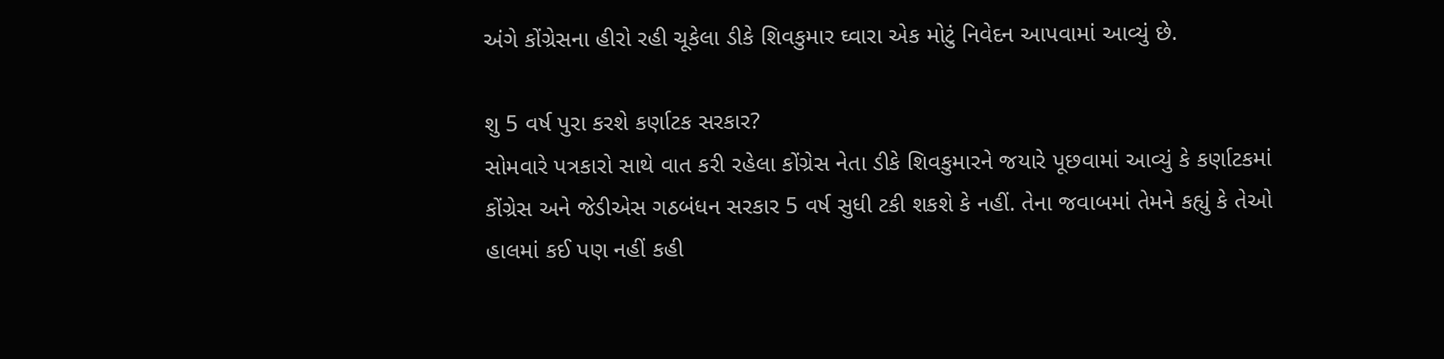અંગે કોંગ્રેસના હીરો રહી ચૂકેલા ડીકે શિવકુમાર ઘ્વારા એક મોટું નિવેદન આપવામાં આવ્યું છે.

શુ 5 વર્ષ પુરા કરશે કર્ણાટક સરકાર?
સોમવારે પત્રકારો સાથે વાત કરી રહેલા કોંગ્રેસ નેતા ડીકે શિવકુમારને જયારે પૂછવામાં આવ્યું કે કર્ણાટકમાં કોંગ્રેસ અને જેડીએસ ગઠબંધન સરકાર 5 વર્ષ સુધી ટકી શકશે કે નહીં. તેના જવાબમાં તેમને કહ્યું કે તેઓ હાલમાં કઈ પણ નહીં કહી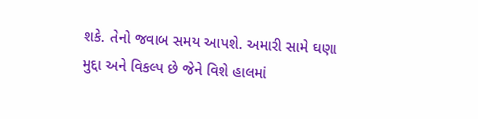શકે. તેનો જવાબ સમય આપશે. અમારી સામે ઘણા મુદ્દા અને વિકલ્પ છે જેને વિશે હાલમાં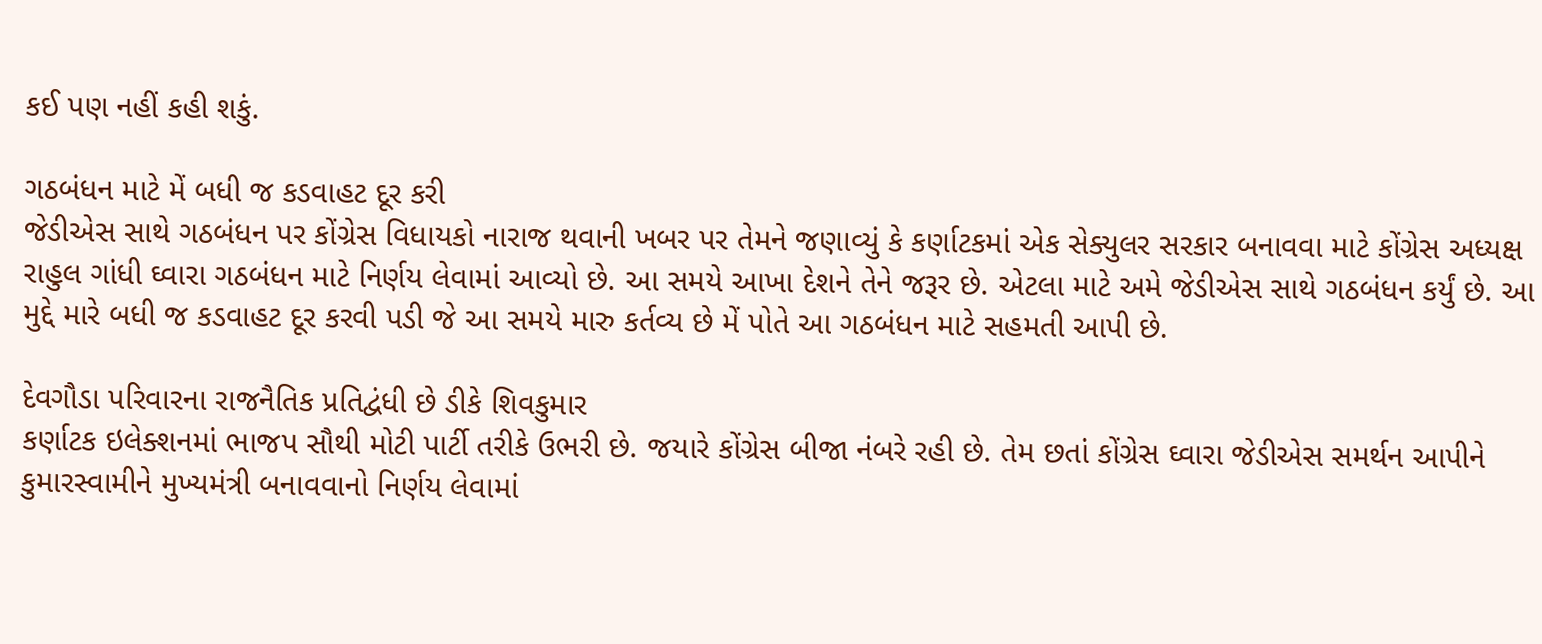કઈ પણ નહીં કહી શકું.

ગઠબંધન માટે મેં બધી જ કડવાહટ દૂર કરી
જેડીએસ સાથે ગઠબંધન પર કોંગ્રેસ વિધાયકો નારાજ થવાની ખબર પર તેમને જણાવ્યું કે કર્ણાટકમાં એક સેક્યુલર સરકાર બનાવવા માટે કોંગ્રેસ અધ્યક્ષ રાહુલ ગાંધી ઘ્વારા ગઠબંધન માટે નિર્ણય લેવામાં આવ્યો છે. આ સમયે આખા દેશને તેને જરૂર છે. એટલા માટે અમે જેડીએસ સાથે ગઠબંધન કર્યું છે. આ મુદ્દે મારે બધી જ કડવાહટ દૂર કરવી પડી જે આ સમયે મારુ કર્તવ્ય છે મેં પોતે આ ગઠબંધન માટે સહમતી આપી છે.

દેવગૌડા પરિવારના રાજનૈતિક પ્રતિદ્વંધી છે ડીકે શિવકુમાર
કર્ણાટક ઇલેક્શનમાં ભાજપ સૌથી મોટી પાર્ટી તરીકે ઉભરી છે. જયારે કોંગ્રેસ બીજા નંબરે રહી છે. તેમ છતાં કોંગ્રેસ ઘ્વારા જેડીએસ સમર્થન આપીને કુમારસ્વામીને મુખ્યમંત્રી બનાવવાનો નિર્ણય લેવામાં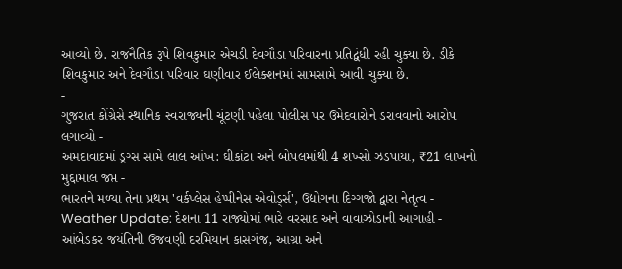આવ્યો છે. રાજનૈતિક રૂપે શિવકુમાર એચડી દેવગૌડા પરિવારના પ્રતિદ્વંધી રહી ચુક્યા છે. ડીકે શિવકુમાર અને દેવગૌડા પરિવાર ઘણીવાર ઈલેક્શનમાં સામસામે આવી ચુક્યા છે.
-
ગુજરાત કોંગ્રેસે સ્થાનિક સ્વરાજ્યની ચૂંટણી પહેલા પોલીસ પર ઉમેદવારોને ડરાવવાનો આરોપ લગાવ્યો -
અમદાવાદમાં ડ્રગ્સ સામે લાલ આંખ: ઘીકાંટા અને બોપલમાંથી 4 શખ્સો ઝડપાયા, ₹21 લાખનો મુદ્દામાલ જપ્ત -
ભારતને મળ્યા તેના પ્રથમ 'વર્કપ્લેસ હેપ્પીનેસ એવોર્ડ્સ', ઉદ્યોગના દિગ્ગજો દ્વારા નેતૃત્વ -
Weather Update: દેશના 11 રાજ્યોમાં ભારે વરસાદ અને વાવાઝોડાની આગાહી -
આંબેડકર જયંતિની ઉજવણી દરમિયાન કાસગંજ, આગ્રા અને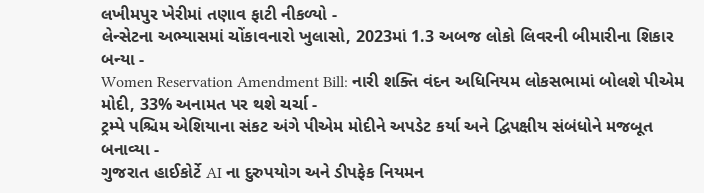લખીમપુર ખેરીમાં તણાવ ફાટી નીકળ્યો -
લેન્સેટના અભ્યાસમાં ચોંકાવનારો ખુલાસો, 2023માં 1.3 અબજ લોકો લિવરની બીમારીના શિકાર બન્યા -
Women Reservation Amendment Bill: નારી શક્તિ વંદન અધિનિયમ લોકસભામાં બોલશે પીએમ મોદી, 33% અનામત પર થશે ચર્ચા -
ટ્રમ્પે પશ્ચિમ એશિયાના સંકટ અંગે પીએમ મોદીને અપડેટ કર્યા અને દ્વિપક્ષીય સંબંધોને મજબૂત બનાવ્યા -
ગુજરાત હાઈકોર્ટે AI ના દુરુપયોગ અને ડીપફેક નિયમન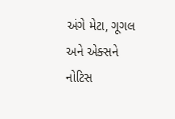અંગે મેટા, ગૂગલ અને એક્સને નોટિસ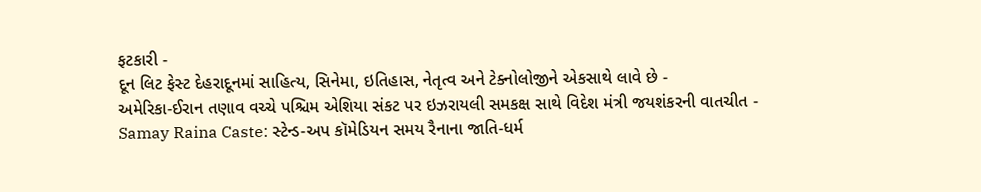ફટકારી -
દૂન લિટ ફેસ્ટ દેહરાદૂનમાં સાહિત્ય, સિનેમા, ઇતિહાસ, નેતૃત્વ અને ટેક્નોલોજીને એકસાથે લાવે છે -
અમેરિકા-ઈરાન તણાવ વચ્ચે પશ્ચિમ એશિયા સંકટ પર ઇઝરાયલી સમકક્ષ સાથે વિદેશ મંત્રી જયશંકરની વાતચીત -
Samay Raina Caste: સ્ટેન્ડ-અપ કૉમેડિયન સમય રૈનાના જાતિ-ધર્મ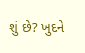શું છે? ખુદને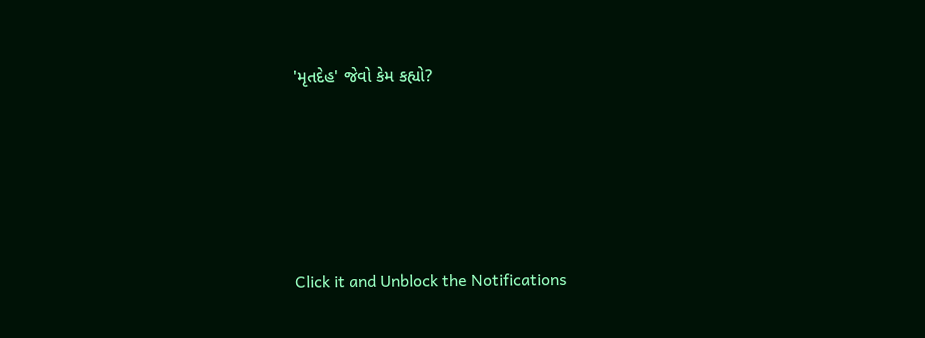'મૃતદેહ' જેવો કેમ કહ્યો?





Click it and Unblock the Notifications